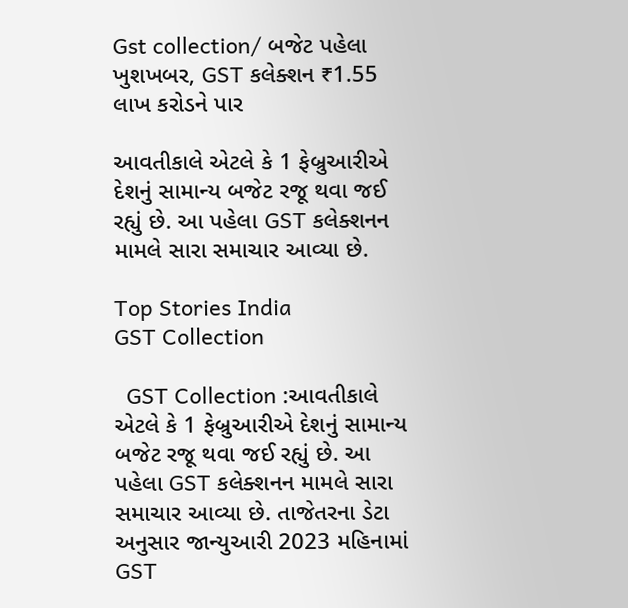Gst collection/ બજેટ પહેલા ખુશખબર, GST કલેક્શન ₹1.55 લાખ કરોડને પાર

આવતીકાલે એટલે કે 1 ફેબ્રુઆરીએ દેશનું સામાન્ય બજેટ રજૂ થવા જઈ રહ્યું છે. આ પહેલા GST કલેક્શનન મામલે સારા સમાચાર આવ્યા છે.

Top Stories India
GST Collection

  GST Collection :આવતીકાલે એટલે કે 1 ફેબ્રુઆરીએ દેશનું સામાન્ય બજેટ રજૂ થવા જઈ રહ્યું છે. આ પહેલા GST કલેક્શનન મામલે સારા સમાચાર આવ્યા છે. તાજેતરના ડેટા અનુસાર જાન્યુઆરી 2023 મહિનામાં GST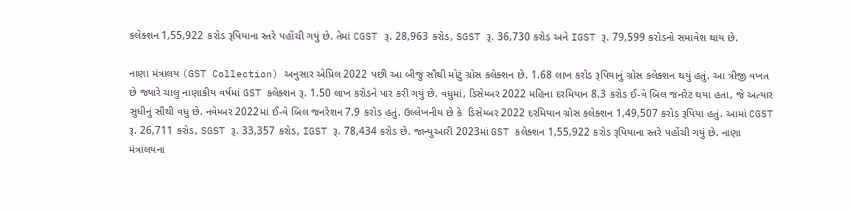કલેક્શન 1,55,922 કરોડ રૂપિયાના સ્તરે પહોંચી ગયું છે. તેમાં CGST રૂ. 28,963 કરોડ, SGST રૂ. 36,730 કરોડ અને IGST રૂ. 79,599 કરોડનો સમાવેશ થાય છે.

નાણા મંત્રાલય (GST Collection) અનુસાર એપ્રિલ 2022 પછી આ બીજું સૌથી મોટું ગ્રોસ કલેક્શન છે. 1.68 લાખ કરોડ રૂપિયાનું ગ્રોસ કલેક્શન થયું હતું. આ ત્રીજી વખત છે જ્યારે ચાલુ નાણાકીય વર્ષમાં GST કલેક્શન રૂ. 1.50 લાખ કરોડને પાર કરી ગયું છે. વધુમાં, ડિસેમ્બર 2022 મહિના દરમિયાન 8.3 કરોડ ઈ-વે બિલ જનરેટ થયા હતા, જે અત્યાર સુધીનું સૌથી વધુ છે. નવેમ્બર 2022માં ઈ-વે બિલ જનરેશન 7.9 કરોડ હતું. ઉલ્લેખનીય છે કે  ડિસેમ્બર 2022 દરમિયાન ગ્રોસ કલેક્શન 1,49,507 કરોડ રૂપિયા હતું. આમાં CGST રૂ. 26,711 કરોડ, SGST રૂ. 33,357 કરોડ, IGST રૂ. 78,434 કરોડ છે. જાન્યુઆરી 2023માં GST કલેક્શન 1,55,922 કરોડ રૂપિયાના સ્તરે પહોંચી ગયું છે. નાણા મંત્રાલયના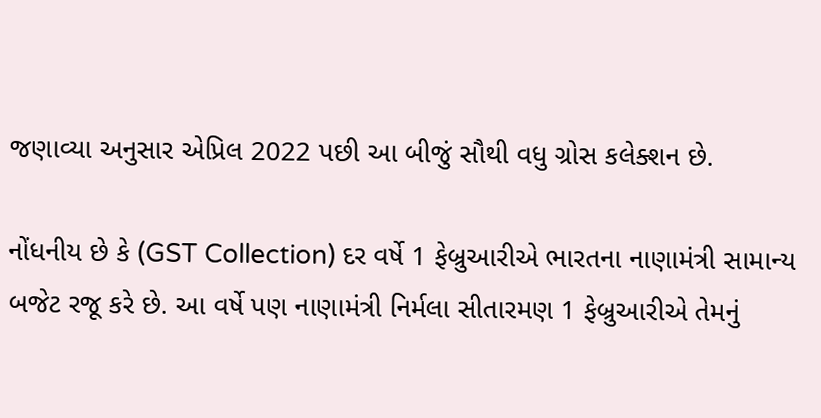જણાવ્યા અનુસાર એપ્રિલ 2022 પછી આ બીજું સૌથી વધુ ગ્રોસ કલેક્શન છે.

નોંધનીય છે કે (GST Collection) દર વર્ષે 1 ફેબ્રુઆરીએ ભારતના નાણામંત્રી સામાન્ય બજેટ રજૂ કરે છે. આ વર્ષે પણ નાણામંત્રી નિર્મલા સીતારમણ 1 ફેબ્રુઆરીએ તેમનું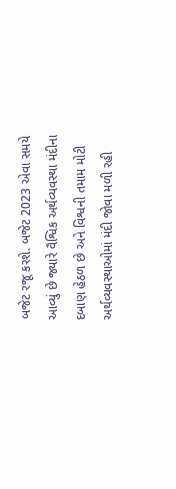બજેટ રજૂ કરશે. બજેટ 2023 એવા સમયે આવ્યું છે જ્યારે વૈશ્વિક અર્થવ્યવસ્થા મંદીના દબાણ હેઠળ છે અને વિશ્વની તમામ મોટી અર્થવ્યવસ્થાઓમાં મંદી જોવા મળી રહી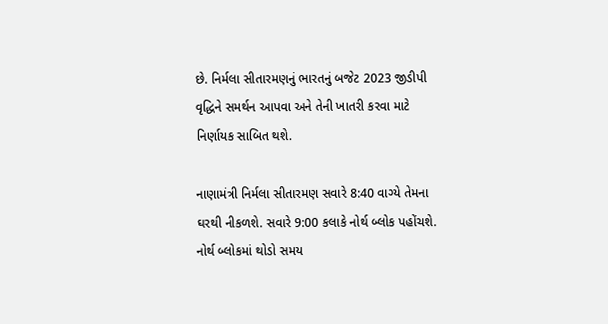છે. નિર્મલા સીતારમણનું ભારતનું બજેટ 2023 જીડીપી વૃદ્ધિને સમર્થન આપવા અને તેની ખાતરી કરવા માટે નિર્ણાયક સાબિત થશે.

નાણામંત્રી નિર્મલા સીતારમણ સવારે 8:40 વાગ્યે તેમના ઘરથી નીકળશે. સવારે 9:00 કલાકે નોર્થ બ્લોક પહોંચશે. નોર્થ બ્લોકમાં થોડો સમય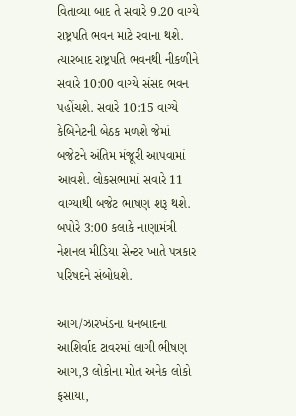વિતાવ્યા બાદ તે સવારે 9.20 વાગ્યે રાષ્ટ્રપતિ ભવન માટે રવાના થશે. ત્યારબાદ રાષ્ટ્રપતિ ભવનથી નીકળીને સવારે 10:00 વાગ્યે સંસદ ભવન પહોંચશે. સવારે 10:15 વાગ્યે કેબિનેટની બેઠક મળશે જેમાં બજેટને અંતિમ મંજૂરી આપવામાં આવશે. લોકસભામાં સવારે 11 વાગ્યાથી બજેટ ભાષણ શરૂ થશે. બપોરે 3:00 કલાકે નાણામંત્રી નેશનલ મીડિયા સેન્ટર ખાતે પત્રકાર પરિષદને સંબોધશે.

આગ/ઝારખંડના ધનબાદના આશિર્વાદ ટાવરમાં લાગી ભીષણ આગ,3 લોકોના મોત અનેક લોકો ફસાયા,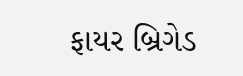ફાયર બ્રિગેડ